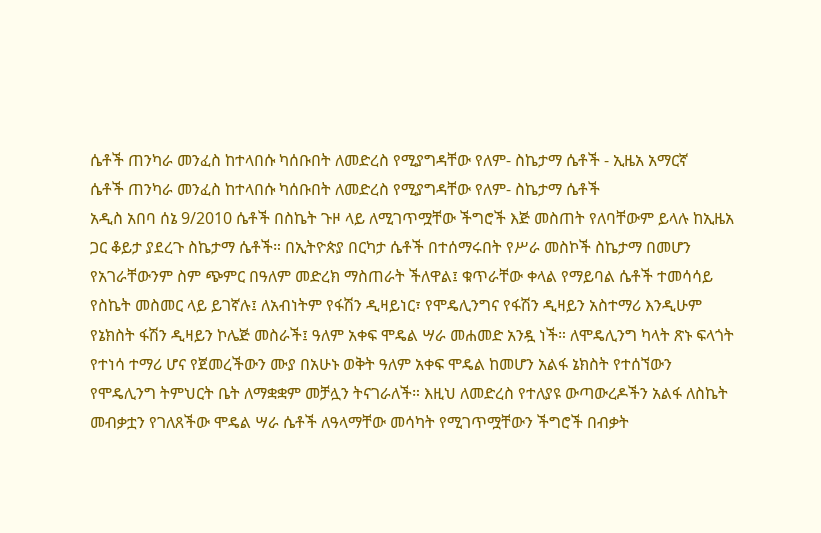ሴቶች ጠንካራ መንፈስ ከተላበሱ ካሰቡበት ለመድረስ የሚያግዳቸው የለም- ስኬታማ ሴቶች - ኢዜአ አማርኛ
ሴቶች ጠንካራ መንፈስ ከተላበሱ ካሰቡበት ለመድረስ የሚያግዳቸው የለም- ስኬታማ ሴቶች
አዲስ አበባ ሰኔ 9/2010 ሴቶች በስኬት ጉዞ ላይ ለሚገጥሟቸው ችግሮች እጅ መስጠት የለባቸውም ይላሉ ከኢዜአ ጋር ቆይታ ያደረጉ ስኬታማ ሴቶች። በኢትዮጵያ በርካታ ሴቶች በተሰማሩበት የሥራ መስኮች ስኬታማ በመሆን የአገራቸውንም ስም ጭምር በዓለም መድረክ ማስጠራት ችለዋል፤ ቁጥራቸው ቀላል የማይባል ሴቶች ተመሳሳይ የስኬት መስመር ላይ ይገኛሉ፤ ለአብነትም የፋሽን ዲዛይነር፣ የሞዴሊንግና የፋሽን ዲዛይን አስተማሪ እንዲሁም የኔክስት ፋሽን ዲዛይን ኮሌጅ መስራች፤ ዓለም አቀፍ ሞዴል ሣራ መሐመድ አንዷ ነች። ለሞዴሊንግ ካላት ጽኑ ፍላጎት የተነሳ ተማሪ ሆና የጀመረችውን ሙያ በአሁኑ ወቅት ዓለም አቀፍ ሞዴል ከመሆን አልፋ ኔክስት የተሰኘውን የሞዴሊንግ ትምህርት ቤት ለማቋቋም መቻሏን ትናገራለች። እዚህ ለመድረስ የተለያዩ ውጣውረዶችን አልፋ ለስኬት መብቃቷን የገለጸችው ሞዴል ሣራ ሴቶች ለዓላማቸው መሳካት የሚገጥሟቸውን ችግሮች በብቃት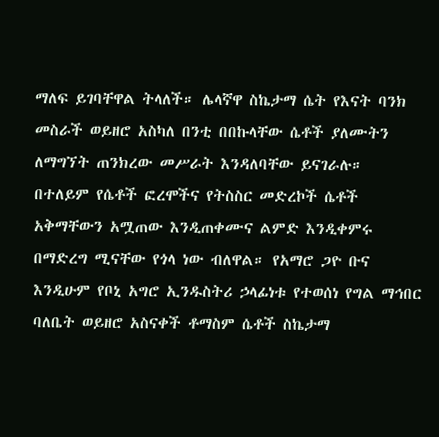ማለፍ ይገባቸዋል ትላለች። ሌላኛዋ ስኬታማ ሴት የእናት ባንክ መስራች ወይዘሮ አስካለ በንቲ በበኩላቸው ሴቶች ያለሙትን ለማግኘት ጠንክረው መሥራት እንዳለባቸው ይናገራሉ። በተለይም የሴቶች ፎረሞችና የትስስር መድረኮች ሴቶች አቅማቸውን አሟጠው እንዲጠቀሙና ልምድ እንዲቀምሩ በማድረግ ሚናቸው የጎላ ነው ብለዋል። የአማሮ ጋዮ ቡና እንዲሁም የቦኒ አግሮ ኢንዱስትሪ ኃላፊነቱ የተወሰነ የግል ማኅበር ባለቤት ወይዘሮ አስናቀች ቶማስም ሴቶች ስኬታማ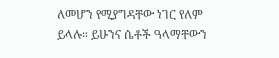ለመሆን የሚያግዳቸው ነገር የለም ይላሉ። ይሁንና ሴቶች ዓላማቸውን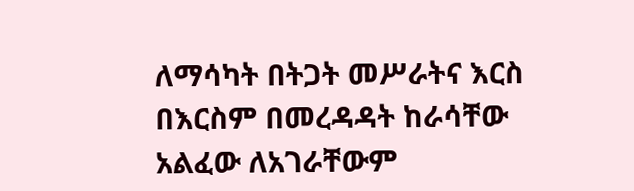ለማሳካት በትጋት መሥራትና እርስ በእርስም በመረዳዳት ከራሳቸው አልፈው ለአገራቸውም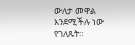ውለታ መዋል እንደሚችሉ ነው የገለጹት።